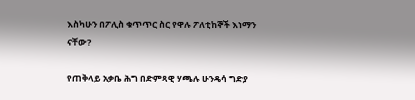እስካሁን በፖሊስ ቁጥጥር ስር የዋሉ ፖለቲከኞች እነማን ናቸው?

የጠቅላይ አቃቤ ሕግ በድምጻዊ ሃጫሉ ሁንዴሳ ግድያ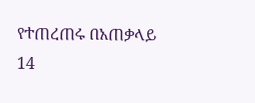የተጠረጠሩ በአጠቃላይ 14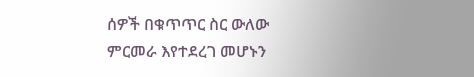ሰዎች በቁጥጥር ስር ውለው ምርመራ እየተደረገ መሆኑን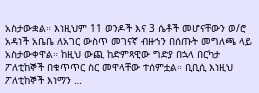አስታውቋል። እነዚህም 11 ወንዶች እና 3 ሴቶች መሆናቸውን ወ/ሮ አዳነች አቤቤ ለአገር ውስጥ መገናኛ ብዙኀን በሰጡት መግለጫ ላይ አስታውቀዋል። ከዚህ ውጪ ከድምጻዊው ግድያ በኋላ በርካታ ፖለቲከኞች በቁጥጥር ስር መዋላቸው ተሰምቷል። ቢቢሲ እነዚህ ፖለቲከኞች እነማን …